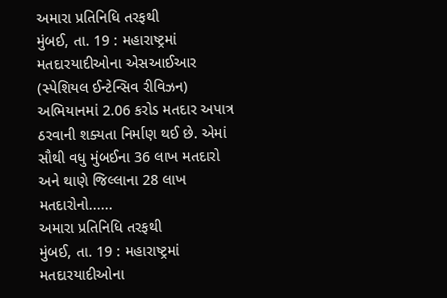અમારા પ્રતિનિધિ તરફથી
મુંબઈ, તા. 19 : મહારાષ્ટ્રમાં મતદારયાદીઓના એસઆઈઆર (સ્પેશિયલ ઈન્ટેન્સિવ રીવિઝન) અભિયાનમાં 2.06 કરોડ મતદાર અપાત્ર ઠરવાની શક્યતા નિર્માણ થઈ છે. એમાં સૌથી વધુ મુંબઈના 36 લાખ મતદારો અને થાણે જિલ્લાના 28 લાખ મતદારોનો......
અમારા પ્રતિનિધિ તરફથી
મુંબઈ, તા. 19 : મહારાષ્ટ્રમાં મતદારયાદીઓના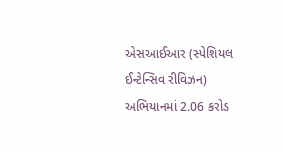એસઆઈઆર (સ્પેશિયલ ઈન્ટેન્સિવ રીવિઝન) અભિયાનમાં 2.06 કરોડ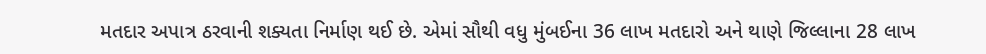મતદાર અપાત્ર ઠરવાની શક્યતા નિર્માણ થઈ છે. એમાં સૌથી વધુ મુંબઈના 36 લાખ મતદારો અને થાણે જિલ્લાના 28 લાખ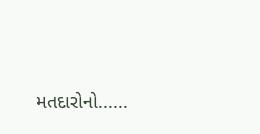મતદારોનો......